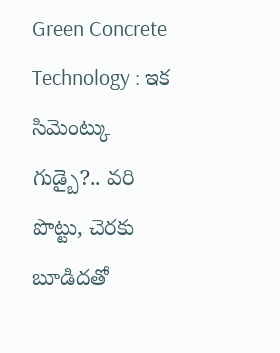Green Concrete Technology : ఇక సిమెంట్కు గుడ్బై?.. వరి పొట్టు, చెరకు బూడిదతో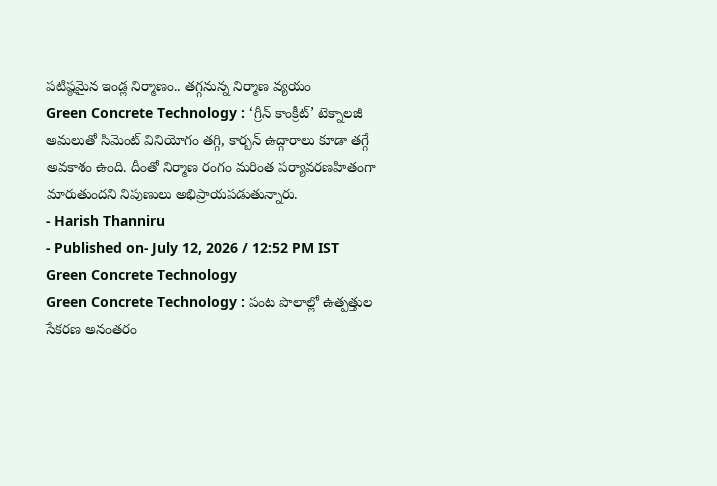పటిష్ఠమైన ఇండ్ల నిర్మాణం.. తగ్గనున్న నిర్మాణ వ్యయం
Green Concrete Technology : ‘గ్రీన్ కాంక్రీట్’ టెక్నాలజీ అమలుతో సిమెంట్ వినియోగం తగ్గి, కార్బన్ ఉద్గారాలు కూడా తగ్గే అవకాశం ఉంది. దీంతో నిర్మాణ రంగం మరింత పర్యావరణహితంగా మారుతుందని నిపుణులు అభిప్రాయపడుతున్నారు.
- Harish Thanniru
- Published on- July 12, 2026 / 12:52 PM IST
Green Concrete Technology
Green Concrete Technology : పంట పొలాల్లో ఉత్పత్తుల సేకరణ అనంతరం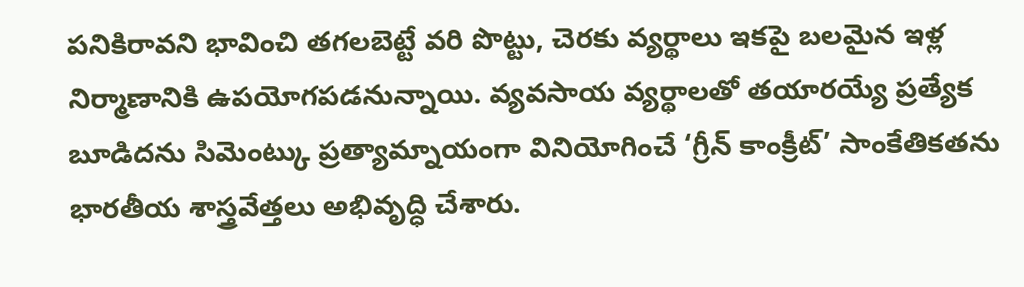పనికిరావని భావించి తగలబెట్టే వరి పొట్టు, చెరకు వ్యర్థాలు ఇకపై బలమైన ఇళ్ల నిర్మాణానికి ఉపయోగపడనున్నాయి. వ్యవసాయ వ్యర్థాలతో తయారయ్యే ప్రత్యేక బూడిదను సిమెంట్కు ప్రత్యామ్నాయంగా వినియోగించే ‘గ్రీన్ కాంక్రీట్’ సాంకేతికతను భారతీయ శాస్త్రవేత్తలు అభివృద్ధి చేశారు.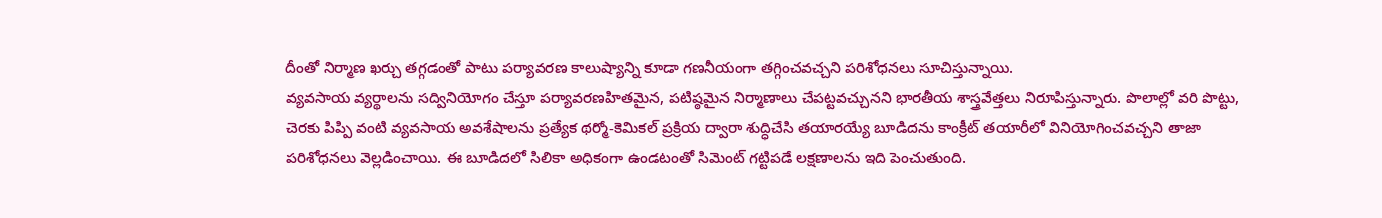దీంతో నిర్మాణ ఖర్చు తగ్గడంతో పాటు పర్యావరణ కాలుష్యాన్ని కూడా గణనీయంగా తగ్గించవచ్చని పరిశోధనలు సూచిస్తున్నాయి.
వ్యవసాయ వ్యర్థాలను సద్వినియోగం చేస్తూ పర్యావరణహితమైన, పటిష్ఠమైన నిర్మాణాలు చేపట్టవచ్చునని భారతీయ శాస్త్రవేత్తలు నిరూపిస్తున్నారు. పొలాల్లో వరి పొట్టు, చెరకు పిప్పి వంటి వ్యవసాయ అవశేషాలను ప్రత్యేక థర్మో-కెమికల్ ప్రక్రియ ద్వారా శుద్ధిచేసి తయారయ్యే బూడిదను కాంక్రీట్ తయారీలో వినియోగించవచ్చని తాజా పరిశోధనలు వెల్లడించాయి. ఈ బూడిదలో సిలికా అధికంగా ఉండటంతో సిమెంట్ గట్టిపడే లక్షణాలను ఇది పెంచుతుంది.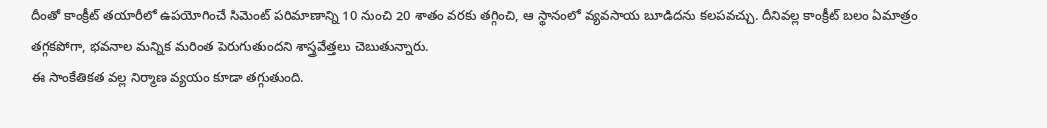దీంతో కాంక్రీట్ తయారీలో ఉపయోగించే సిమెంట్ పరిమాణాన్ని 10 నుంచి 20 శాతం వరకు తగ్గించి, ఆ స్థానంలో వ్యవసాయ బూడిదను కలపవచ్చు. దీనివల్ల కాంక్రీట్ బలం ఏమాత్రం తగ్గకపోగా, భవనాల మన్నిక మరింత పెరుగుతుందని శాస్త్రవేత్తలు చెబుతున్నారు.
ఈ సాంకేతికత వల్ల నిర్మాణ వ్యయం కూడా తగ్గుతుంది.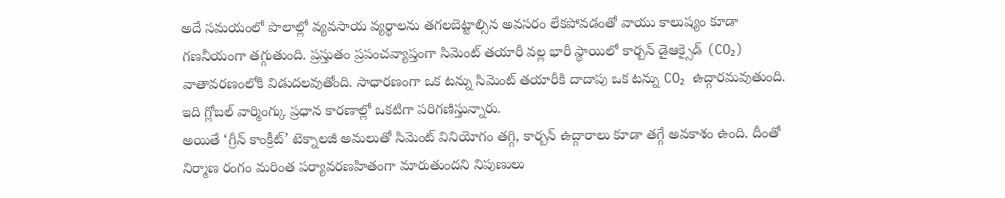అదే సమయంలో పొలాల్లో వ్యవసాయ వ్యర్థాలను తగలబెట్టాల్సిన అవసరం లేకపోవడంతో వాయు కాలుష్యం కూడా గణనీయంగా తగ్గుతుంది. ప్రస్తుతం ప్రపంచవ్యాప్తంగా సిమెంట్ తయారీ వల్ల భారీ స్థాయిలో కార్బన్ డైఆక్సైడ్ (CO₂) వాతావరణంలోకి విడుదలవుతోంది. సాధారణంగా ఒక టన్ను సిమెంట్ తయారీకి దాదాపు ఒక టన్ను CO₂ ఉద్గారమవుతుంది. ఇది గ్లోబల్ వార్మింగ్కు ప్రధాన కారణాల్లో ఒకటిగా పరిగణిస్తున్నారు.
అయితే ‘గ్రీన్ కాంక్రీట్’ టెక్నాలజీ అమలుతో సిమెంట్ వినియోగం తగ్గి, కార్బన్ ఉద్గారాలు కూడా తగ్గే అవకాశం ఉంది. దీంతో నిర్మాణ రంగం మరింత పర్యావరణహితంగా మారుతుందని నిపుణులు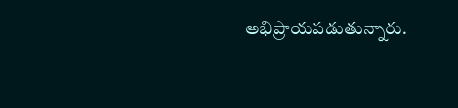అభిప్రాయపడుతున్నారు.